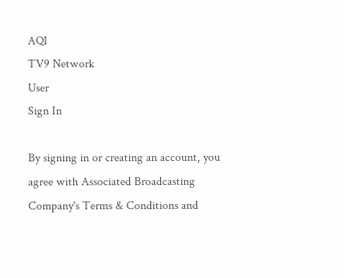AQI
TV9 Network
User
Sign In

By signing in or creating an account, you agree with Associated Broadcasting Company's Terms & Conditions and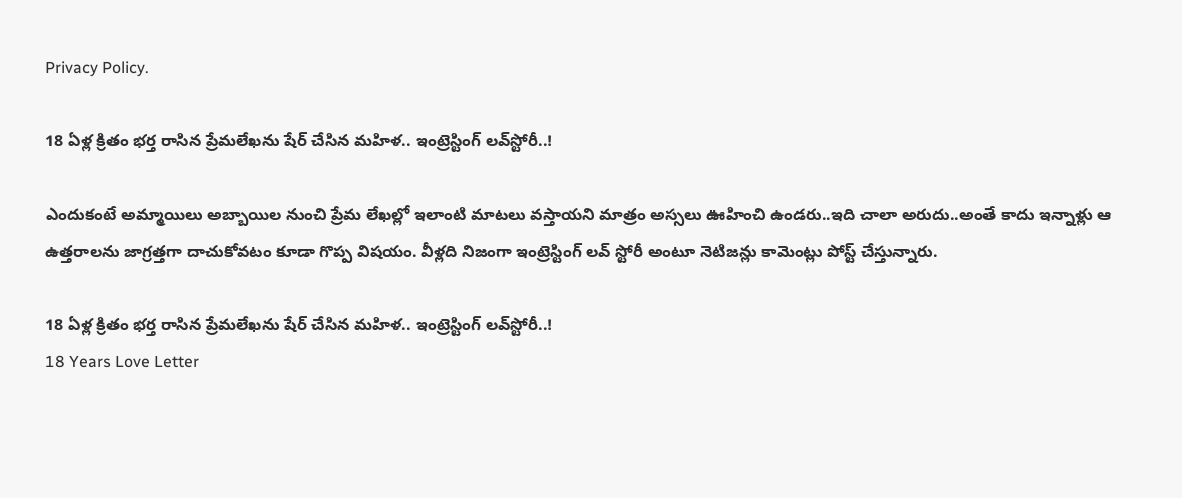Privacy Policy.

18 ఏళ్ల క్రితం భర్త రాసిన ప్రేమలేఖను షేర్‌ చేసిన మహిళ.. ఇంట్రెస్టింగ్‌ లవ్‌స్టోరీ..!

ఎందుకంటే అమ్మాయిలు అబ్బాయిల నుంచి ప్రేమ లేఖల్లో ఇలాంటి మాటలు వస్తాయని మాత్రం అస్సలు ఊహించి ఉండరు..ఇది చాలా అరుదు..అంతే కాదు ఇన్నాళ్లు ఆ ఉత్తరాలను జాగ్రత్తగా దాచుకోవటం కూడా గొప్ప విషయం. వీళ్లది నిజంగా ఇంట్రెస్టింగ్ లవ్ స్టోరీ అంటూ నెటిజన్లు కామెంట్లు పోస్ట్ చేస్తున్నారు.

18 ఏళ్ల క్రితం భర్త రాసిన ప్రేమలేఖను షేర్‌ చేసిన మహిళ.. ఇంట్రెస్టింగ్‌ లవ్‌స్టోరీ..!
18 Years Love Letter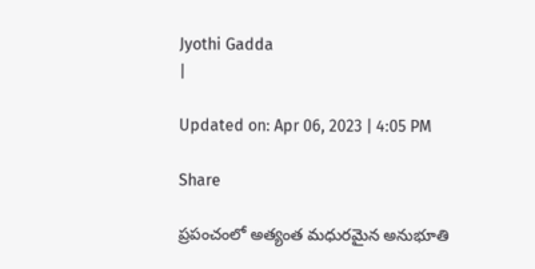Jyothi Gadda
|

Updated on: Apr 06, 2023 | 4:05 PM

Share

ప్రపంచంలో అత్యంత మధురమైన అనుభూతి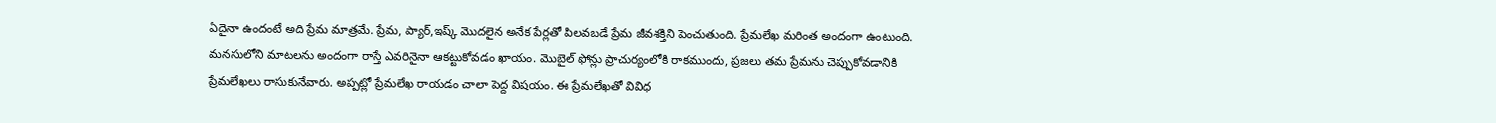ఏదైనా ఉందంటే అది ప్రేమ మాత్రమే. ప్రేమ, ప్యార్,ఇష్క్‌ మొదలైన అనేక పేర్లతో పిలవబడే ప్రేమ జీవశక్తిని పెంచుతుంది. ప్రేమలేఖ మరింత అందంగా ఉంటుంది. మనసులోని మాటలను అందంగా రాస్తే ఎవరినైనా ఆకట్టుకోవడం ఖాయం. మొబైల్ ఫోన్లు ప్రాచుర్యంలోకి రాకముందు, ప్రజలు తమ ప్రేమను చెప్పుకోవడానికి ప్రేమలేఖలు రాసుకునేవారు. అప్పట్లో ప్రేమలేఖ రాయడం చాలా పెద్ద విషయం. ఈ ప్రేమలేఖతో వివిధ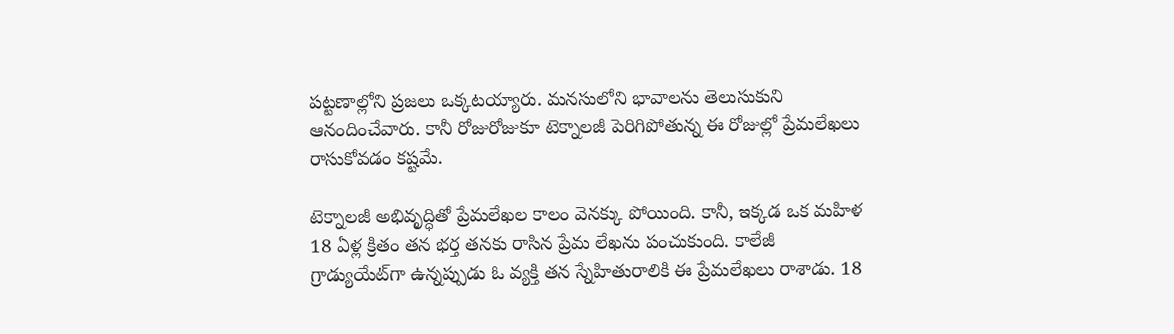పట్టణాల్లోని ప్రజలు ఒక్కటయ్యారు. మనసులోని భావాలను తెలుసుకుని ఆనందించేవారు. కానీ రోజురోజుకూ టెక్నాలజీ పెరిగిపోతున్న ఈ రోజుల్లో ప్రేమలేఖలు రాసుకోవడం కష్టమే.

టెక్నాలజీ అభివృద్ధితో ప్రేమలేఖల కాలం వెనక్కు పోయింది. కానీ, ఇక్కడ ఒక మహిళ 18 ఏళ్ల క్రితం తన భర్త తనకు రాసిన ప్రేమ లేఖను పంచుకుంది. కాలేజీ గ్రాడ్యుయేట్‌గా ఉన్నప్పుడు ఓ వ్యక్తి తన స్నేహితురాలికి ఈ ప్రేమలేఖలు రాశాడు. 18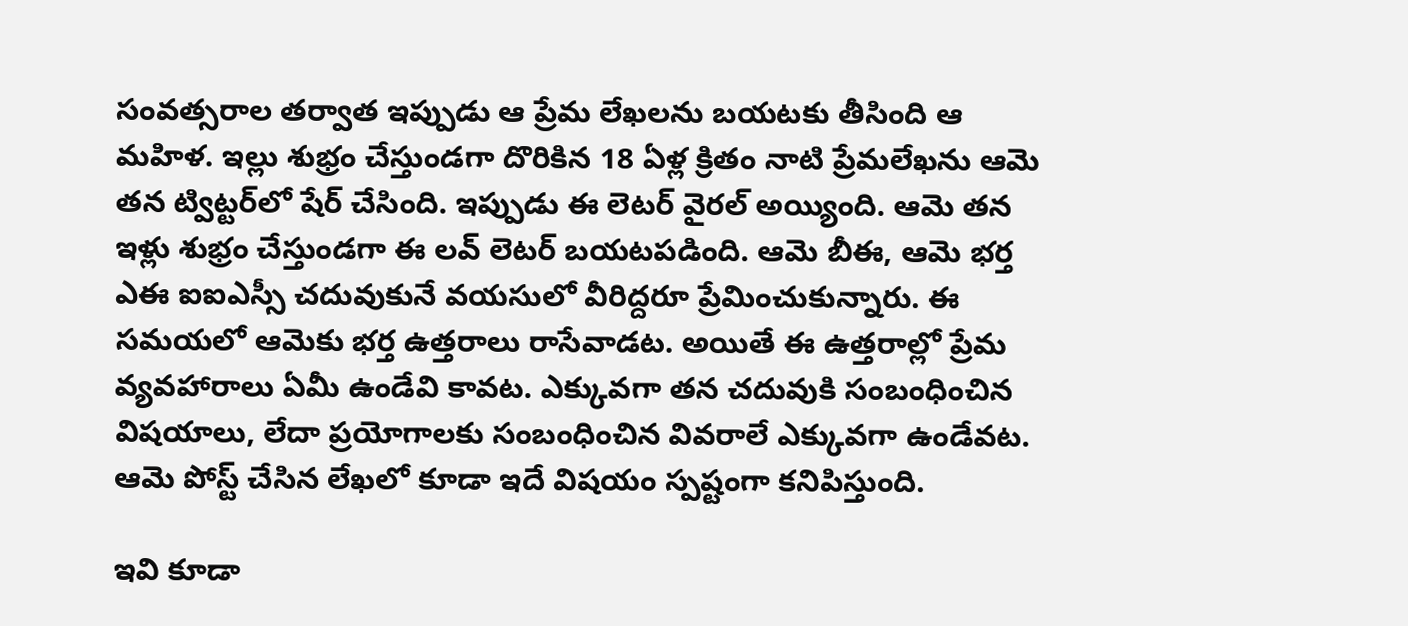సంవత్సరాల తర్వాత ఇప్పుడు ఆ ప్రేమ లేఖలను బయటకు తీసింది ఆ మహిళ. ఇల్లు శుభ్రం చేస్తుండగా దొరికిన 18 ఏళ్ల క్రితం నాటి ప్రేమలేఖను ఆమె తన ట్విట్టర్‌లో షేర్ చేసింది. ఇప్పుడు ఈ లెటర్ వైరల్ అయ్యింది. ఆమె తన ఇళ్లు శుభ్రం చేస్తుండగా ఈ లవ్ లెటర్ బయటపడింది. ఆమె బీఈ, ఆమె భర్త ఎఈ ఐఐఎస్సీ చదువుకునే వయసులో వీరిద్దరూ ప్రేమించుకున్నారు. ఈ సమయలో ఆమెకు భర్త ఉత్తరాలు రాసేవాడట. అయితే ఈ ఉత్తరాల్లో ప్రేమ వ్యవహారాలు ఏమీ ఉండేవి కావట. ఎక్కువగా తన చదువుకి సంబంధించిన విషయాలు, లేదా ప్రయోగాలకు సంబంధించిన వివరాలే ఎక్కువగా ఉండేవట. ఆమె పోస్ట్ చేసిన లేఖలో కూడా ఇదే విషయం స్పష్టంగా కనిపిస్తుంది.

ఇవి కూడా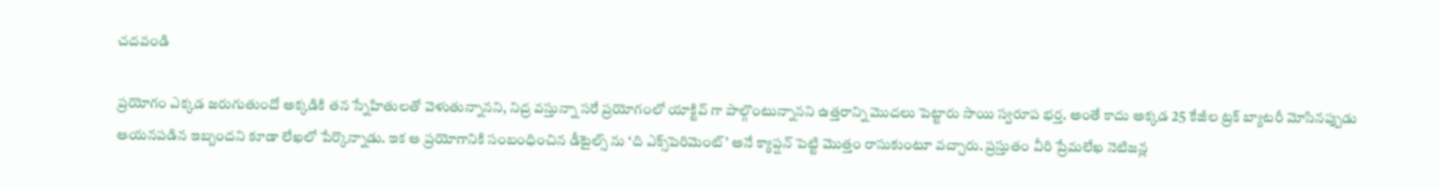చదవండి

ప్రయోగం ఎక్కడ జరుగుతుందో అక్కడికి తన స్నేహితులతో వెళుతున్నానని, నిద్ర వస్తున్నా సరే ప్రయోగంలో యాక్టివ్ గా పాల్గొంటున్నానని ఉత్తరాన్ని మొదలు పెట్టారు సాయి స్వరూప భర్త. అంతే కాదు అక్కడ 25 కేజీల ట్రక్ బ్యాటరీ మోసినప్పుడు ఆయనపడిన ఇబ్బందని కూడా లేఖలో పేర్కొన్నాడు. ఇక ఆ ప్రయోగానికి సంబంధించిన డీటైల్స్ ను ‘ది ఎక్స్‌పెరిమెంట్’ అనే క్యాప్షన్ పెట్టి మొత్తం రాసుకుంటూ వచ్చారు. ప్రస్తుతం వీరి ప్రేమలేఖ నెటిజన్ల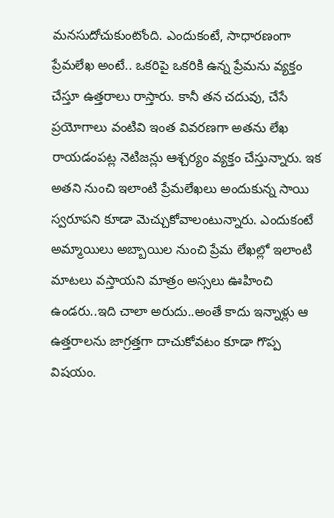మనసుదోచుకుంటోంది. ఎందుకంటే, సాధారణంగా ప్రేమలేఖ అంటే.. ఒకరిపై ఒకరికి ఉన్న ప్రేమను వ్యక్తం చేస్తూ ఉత్తరాలు రాస్తారు. కానీ తన చదువు, చేసే ప్రయోగాలు వంటివి ఇంత వివరణగా అతను లేఖ రాయడంపట్ల నెటిజన్లు ఆశ్చర్యం వ్యక్తం చేస్తున్నారు. ఇక అతని నుంచి ఇలాంటి ప్రేమలేఖలు అందుకున్న సాయి స్వరూపని కూడా మెచ్చుకోవాలంటున్నారు. ఎందుకంటే అమ్మాయిలు అబ్బాయిల నుంచి ప్రేమ లేఖల్లో ఇలాంటి మాటలు వస్తాయని మాత్రం అస్సలు ఊహించి ఉండరు..ఇది చాలా అరుదు..అంతే కాదు ఇన్నాళ్లు ఆ ఉత్తరాలను జాగ్రత్తగా దాచుకోవటం కూడా గొప్ప విషయం.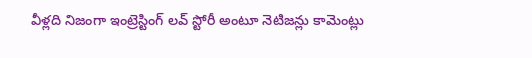వీళ్లది నిజంగా ఇంట్రెస్టింగ్ లవ్ స్టోరీ అంటూ నెటిజన్లు కామెంట్లు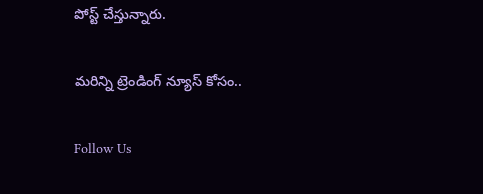పోస్ట్ చేస్తున్నారు.

మరిన్ని ట్రెండింగ్ న్యూస్ కోసం..

Follow Us